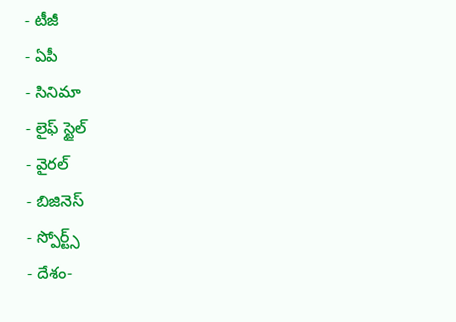- టీజీ
- ఏపీ
- సినిమా
- లైఫ్ స్టైల్
- వైరల్
- బిజినెస్
- స్పోర్ట్స్
- దేశం-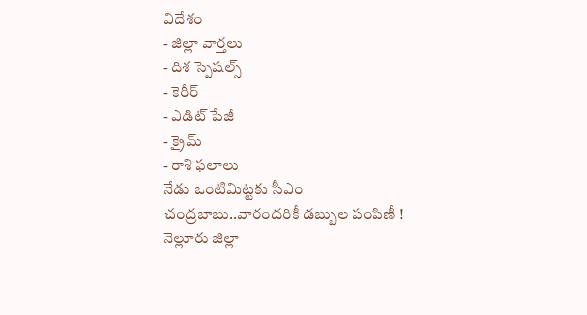విదేశం
- జిల్లా వార్తలు
- దిశ స్పెషల్స్
- కెరీర్
- ఎడిట్ పేజీ
- క్రైమ్
- రాశి ఫలాలు
నేడు ఒంటిమిట్టకు సీఎం చంద్రబాబు..వారందరికీ డబ్బుల పంపిణీ !
నెల్లూరు జిల్లా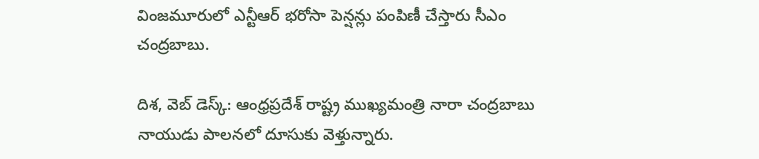వింజమూరులో ఎన్టీఆర్ భరోసా పెన్షన్లు పంపిణీ చేస్తారు సీఎం చంద్రబాబు.

దిశ, వెబ్ డెస్క్: ఆంధ్రప్రదేశ్ రాష్ట్ర ముఖ్యమంత్రి నారా చంద్రబాబు నాయుడు పాలనలో దూసుకు వెళ్తున్నారు.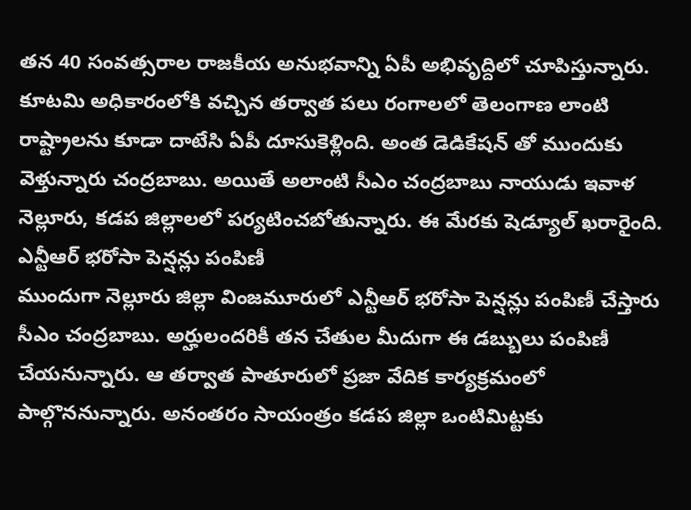తన 40 సంవత్సరాల రాజకీయ అనుభవాన్ని ఏపీ అభివృద్దిలో చూపిస్తున్నారు. కూటమి అధికారంలోకి వచ్చిన తర్వాత పలు రంగాలలో తెలంగాణ లాంటి రాష్ట్రాలను కూడా దాటేసి ఏపీ దూసుకెళ్లింది. అంత డెడికేషన్ తో ముందుకు వెళ్తున్నారు చంద్రబాబు. అయితే అలాంటి సీఎం చంద్రబాబు నాయుడు ఇవాళ నెల్లూరు, కడప జిల్లాలలో పర్యటించబోతున్నారు. ఈ మేరకు షెడ్యూల్ ఖరారైంది.
ఎన్టీఆర్ భరోసా పెన్షన్లు పంపిణీ
ముందుగా నెల్లూరు జిల్లా వింజమూరులో ఎన్టీఆర్ భరోసా పెన్షన్లు పంపిణీ చేస్తారు సీఎం చంద్రబాబు. అర్హులందరికీ తన చేతుల మీదుగా ఈ డబ్బులు పంపిణీ చేయనున్నారు. ఆ తర్వాత పాతూరులో ప్రజా వేదిక కార్యక్రమంలో పాల్గొననున్నారు. అనంతరం సాయంత్రం కడప జిల్లా ఒంటిమిట్టకు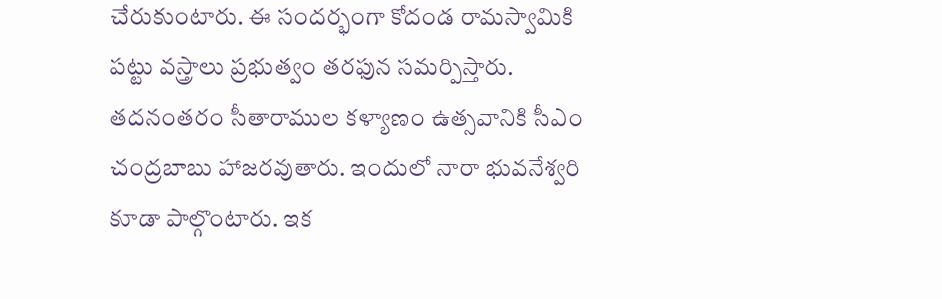చేరుకుంటారు. ఈ సందర్భంగా కోదండ రామస్వామికి పట్టు వస్త్రాలు ప్రభుత్వం తరఫున సమర్పిస్తారు. తదనంతరం సీతారాముల కళ్యాణం ఉత్సవానికి సీఎం చంద్రబాబు హాజరవుతారు. ఇందులో నారా భువనేశ్వరి కూడా పాల్గొంటారు. ఇక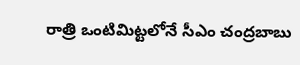రాత్రి ఒంటిమిట్టలోనే సీఎం చంద్రబాబు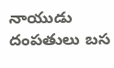నాయుడు దంపతులు బస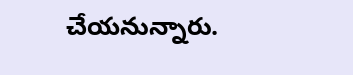చేయనున్నారు.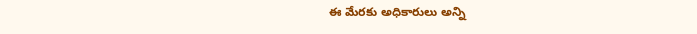ఈ మేరకు అధికారులు అన్ని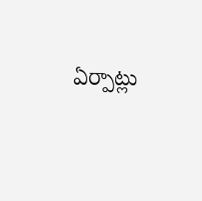ఏర్పాట్లు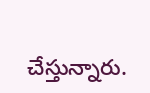చేస్తున్నారు.